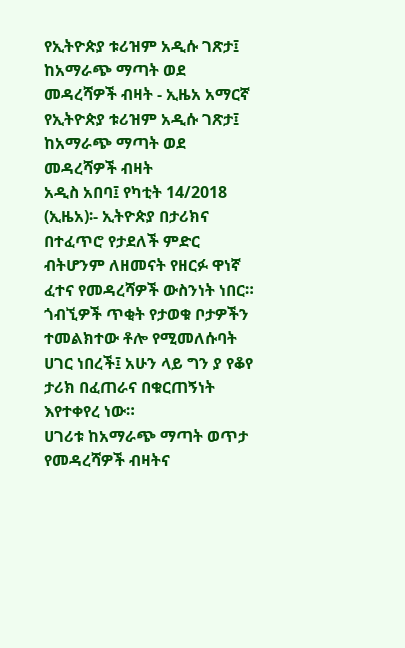የኢትዮጵያ ቱሪዝም አዲሱ ገጽታ፤ ከአማራጭ ማጣት ወደ መዳረሻዎች ብዛት - ኢዜአ አማርኛ
የኢትዮጵያ ቱሪዝም አዲሱ ገጽታ፤ ከአማራጭ ማጣት ወደ መዳረሻዎች ብዛት
አዲስ አበባ፤ የካቲት 14/2018 (ኢዜአ)፡- ኢትዮጵያ በታሪክና በተፈጥሮ የታደለች ምድር ብትሆንም ለዘመናት የዘርፉ ዋነኛ ፈተና የመዳረሻዎች ውስንነት ነበር።
ጎብኚዎች ጥቂት የታወቁ ቦታዎችን ተመልክተው ቶሎ የሚመለሱባት ሀገር ነበረች፤ አሁን ላይ ግን ያ የቆየ ታሪክ በፈጠራና በቁርጠኝነት እየተቀየረ ነው።
ሀገሪቱ ከአማራጭ ማጣት ወጥታ የመዳረሻዎች ብዛትና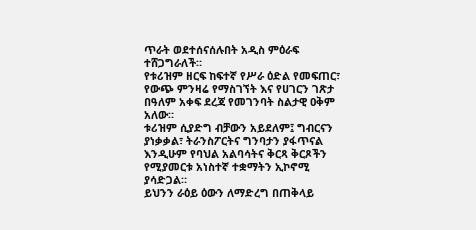ጥራት ወደተሰናሰሉበት አዲስ ምዕራፍ ተሸጋግራለች።
የቱሪዝም ዘርፍ ከፍተኛ የሥራ ዕድል የመፍጠር፣ የውጭ ምንዛሬ የማስገኘት እና የሀገርን ገጽታ በዓለም አቀፍ ደረጃ የመገንባት ስልታዊ ዐቅም አለው።
ቱሪዝም ሲያድግ ብቻውን አይደለም፤ ግብርናን ያነቃቃል፣ ትራንስፖርትና ግንባታን ያፋጥናል እንዲሁም የባህል አልባሳትና ቅርጻ ቅርጾችን የሚያመርቱ አነስተኛ ተቋማትን ኢኮኖሚ ያሳድጋል።
ይህንን ራዕይ ዕውን ለማድረግ በጠቅላይ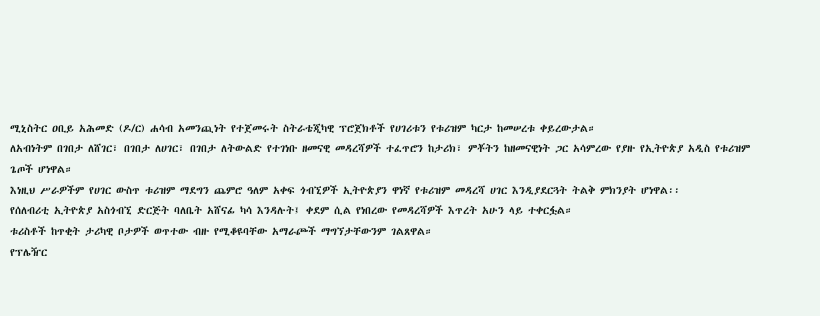ሚኒስትር ዐቢይ አሕመድ (ዶ/ር) ሐሳብ አመንጪነት የተጀመሩት ስትራቴጂካዊ ፕሮጀክቶች የሀገሪቱን የቱሪዝም ካርታ ከመሠረቱ ቀይረውታል።
ለአብነትም በገበታ ለሸገር፣ በገበታ ለሀገር፣ በገበታ ለትውልድ የተገነቡ ዘመናዊ መዳረሻዎች ተፈጥሮን ከታሪክ፣ ምቾትን ከዘመናዊነት ጋር አሳምረው የያዙ የኢትዮጵያ አዲስ የቱሪዝም ጌጦች ሆነዋል።
እነዚህ ሥራዎችም የሀገር ውስጥ ቱሪዝም ማደግን ጨምሮ ዓለም አቀፍ ጎብኚዎች ኢትዮጵያን ዋነኛ የቱሪዝም መዳረሻ ሀገር እንዲያደርጓት ትልቅ ምክንያት ሆነዋል፡፡
የሰለብሪቲ ኢትዮጵያ አስጎብኚ ድርጅት ባለቤት አሸናፊ ካሳ እንዳሉት፤ ቀደም ሲል የነበረው የመዳረሻዎች እጥረት አሁን ላይ ተቀርፏል።
ቱሪስቶች ከጥቂት ታሪካዊ ቦታዎች ወጥተው ብዙ የሚቆዩባቸው አማራጮች ማግኘታቸውንም ገልጸዋል።
የፕሌዥር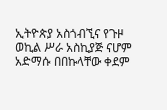ኢትዮጵያ አስጎብኚና የጉዞ ወኪል ሥራ አስኪያጅ ናሆም አድማሱ በበኩላቸው ቀደም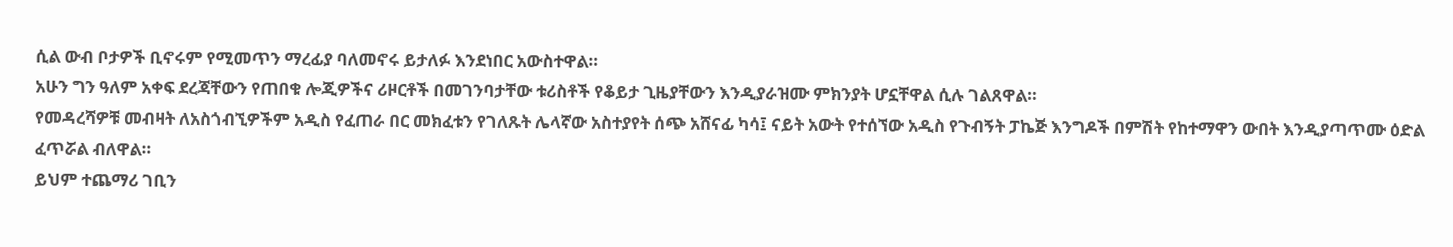ሲል ውብ ቦታዎች ቢኖሩም የሚመጥን ማረፊያ ባለመኖሩ ይታለፉ እንደነበር አውስተዋል።
አሁን ግን ዓለም አቀፍ ደረጃቸውን የጠበቁ ሎጂዎችና ሪዞርቶች በመገንባታቸው ቱሪስቶች የቆይታ ጊዜያቸውን እንዲያራዝሙ ምክንያት ሆኗቸዋል ሲሉ ገልጸዋል።
የመዳረሻዎቹ መብዛት ለአስጎብኚዎችም አዲስ የፈጠራ በር መክፈቱን የገለጹት ሌላኛው አስተያየት ሰጭ አሸናፊ ካሳ፤ ናይት አውት የተሰኘው አዲስ የጉብኝት ፓኬጅ እንግዶች በምሽት የከተማዋን ውበት እንዲያጣጥሙ ዕድል ፈጥሯል ብለዋል።
ይህም ተጨማሪ ገቢን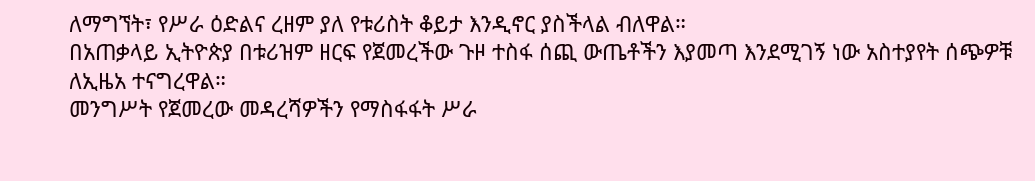ለማግኘት፣ የሥራ ዕድልና ረዘም ያለ የቱሪስት ቆይታ እንዲኖር ያስችላል ብለዋል።
በአጠቃላይ ኢትዮጵያ በቱሪዝም ዘርፍ የጀመረችው ጉዞ ተስፋ ሰጪ ውጤቶችን እያመጣ እንደሚገኝ ነው አስተያየት ሰጭዎቹ ለኢዜአ ተናግረዋል።
መንግሥት የጀመረው መዳረሻዎችን የማስፋፋት ሥራ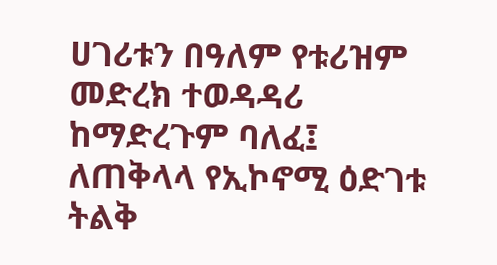ሀገሪቱን በዓለም የቱሪዝም መድረክ ተወዳዳሪ ከማድረጉም ባለፈ፤ ለጠቅላላ የኢኮኖሚ ዕድገቱ ትልቅ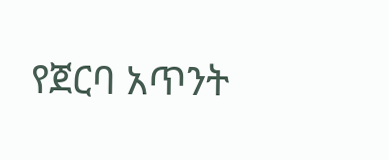የጀርባ አጥንት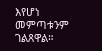እየሆነ መምጣቱንም ገልጸዋል።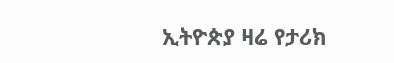ኢትዮጵያ ዛሬ የታሪክ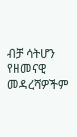ብቻ ሳትሆን የዘመናዊ መዳረሻዎችም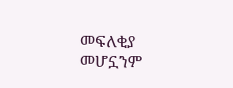መፍለቂያ መሆኗንም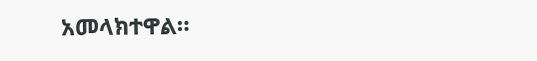አመላክተዋል።